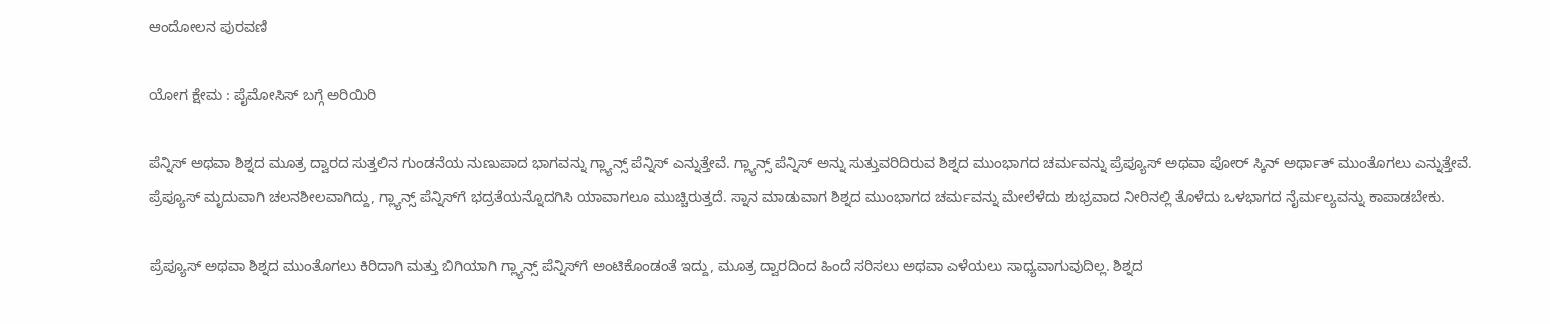ಆಂದೋಲನ ಪುರವಣಿ

ಯೋಗ ಕ್ಷೇಮ : ಪೈಮೋಸಿಸ್ ಬಗ್ಗೆ ಅರಿಯಿರಿ

ಪೆನ್ನಿಸ್ ಅಥವಾ ಶಿಶ್ನದ ಮೂತ್ರ ದ್ವಾರದ ಸುತ್ತಲಿನ ಗುಂಡನೆಯ ನುಣುಪಾದ ಭಾಗವನ್ನು ಗ್ಲ್ಯಾನ್ಸ್ ಪೆನ್ನಿಸ್ ಎನ್ನುತ್ತೇವೆ. ಗ್ಲ್ಯಾನ್ಸ್ ಪೆನ್ನಿಸ್ ಅನ್ನು ಸುತ್ತುವರಿದಿರುವ ಶಿಶ್ನದ ಮುಂಭಾಗದ ಚರ್ಮವನ್ನು ಪ್ರೆಪ್ಯೂಸ್ ಅಥವಾ ಪೋರ್ ಸ್ಕಿನ್ ಅರ್ಥಾತ್ ಮುಂತೊಗಲು ಎನ್ನುತ್ತೇವೆ. ಪ್ರೆಪ್ಯೂಸ್ ಮೃದುವಾಗಿ ಚಲನಶೀಲವಾಗಿದ್ದು, ಗ್ಲ್ಯಾನ್ಸ್ ಪೆನ್ನಿಸ್‌ಗೆ ಭದ್ರತೆಯನ್ನೊದಗಿಸಿ ಯಾವಾಗಲೂ ಮುಚ್ಚಿರುತ್ತದೆ. ಸ್ನಾನ ಮಾಡುವಾಗ ಶಿಶ್ನದ ಮುಂಭಾಗದ ಚರ್ಮವನ್ನು ಮೇಲೆಳೆದು ಶುಭ್ರವಾದ ನೀರಿನಲ್ಲಿ ತೊಳೆದು ಒಳಭಾಗದ ನೈರ್ಮಲ್ಯವನ್ನು ಕಾಪಾಡಬೇಕು.

ಪ್ರೆಪ್ಯೂಸ್ ಅಥವಾ ಶಿಶ್ನದ ಮುಂತೊಗಲು ಕಿರಿದಾಗಿ ಮತ್ತು ಬಿಗಿಯಾಗಿ ಗ್ಲ್ಯಾನ್ಸ್ ಪೆನ್ನಿಸ್‌ಗೆ ಅಂಟಿಕೊಂಡಂತೆ ಇದ್ದು, ಮೂತ್ರ ದ್ವಾರದಿಂದ ಹಿಂದೆ ಸರಿಸಲು ಅಥವಾ ಎಳೆಯಲು ಸಾಧ್ಯವಾಗುವುದಿಲ್ಲ. ಶಿಶ್ನದ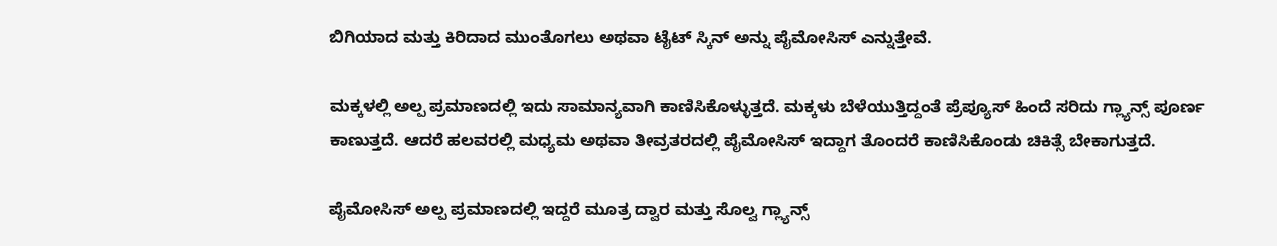ಬಿಗಿಯಾದ ಮತ್ತು ಕಿರಿದಾದ ಮುಂತೊಗಲು ಅಥವಾ ಟೈಟ್ ಸ್ಕಿನ್ ಅನ್ನು ಪೈಮೋಸಿಸ್ ಎನ್ನುತ್ತೇವೆ.

ಮಕ್ಕಳಲ್ಲಿ ಅಲ್ಪ ಪ್ರಮಾಣದಲ್ಲಿ ಇದು ಸಾಮಾನ್ಯವಾಗಿ ಕಾಣಿಸಿಕೊಳ್ಳುತ್ತದೆ. ಮಕ್ಕಳು ಬೆಳೆಯುತ್ತಿದ್ದಂತೆ ಪ್ರೆಪ್ಯೂಸ್ ಹಿಂದೆ ಸರಿದು ಗ್ಲ್ಯಾನ್ಸ್ ಪೂರ್ಣ ಕಾಣುತ್ತದೆ. ಆದರೆ ಹಲವರಲ್ಲಿ ಮಧ್ಯಮ ಅಥವಾ ತೀವ್ರತರದಲ್ಲಿ ಪೈಮೋಸಿಸ್ ಇದ್ದಾಗ ತೊಂದರೆ ಕಾಣಿಸಿಕೊಂಡು ಚಿಕಿತ್ಸೆ ಬೇಕಾಗುತ್ತದೆ.

ಪೈಮೋಸಿಸ್ ಅಲ್ಪ ಪ್ರಮಾಣದಲ್ಲಿ ಇದ್ದರೆ ಮೂತ್ರ ದ್ವಾರ ಮತ್ತು ಸೊಲ್ವ ಗ್ಲ್ಯಾನ್ಸ್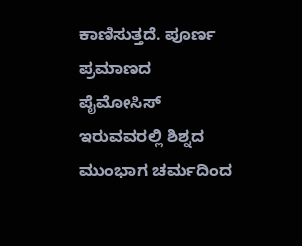ಕಾಣಿಸುತ್ತದೆ. ಪೂರ್ಣ ಪ್ರಮಾಣದ ಪೈಮೋಸಿಸ್ ಇರುವವರಲ್ಲಿ ಶಿಶ್ನದ ಮುಂಭಾಗ ಚರ್ಮದಿಂದ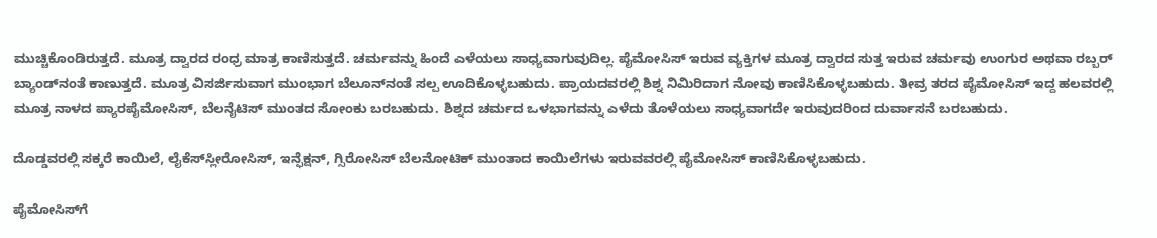ಮುಚ್ಚಿಕೊಂಡಿರುತ್ತದೆ. ಮೂತ್ರ ದ್ವಾರದ ರಂಧ್ರ ಮಾತ್ರ ಕಾಣಿಸುತ್ತದೆ. ಚರ್ಮವನ್ನು ಹಿಂದೆ ಎಳೆಯಲು ಸಾಧ್ಯವಾಗುವುದಿಲ್ಲ. ಪೈಮೋಸಿಸ್ ಇರುವ ವ್ಯಕ್ತಿಗಳ ಮೂತ್ರ ದ್ವಾರದ ಸುತ್ತ ಇರುವ ಚರ್ಮವು ಉಂಗುರ ಅಥವಾ ರಬ್ಬರ್ ಬ್ಯಾಂಡ್‌ನಂತೆ ಕಾಣುತ್ತದೆ. ಮೂತ್ರ ವಿಸರ್ಜಿಸುವಾಗ ಮುಂಭಾಗ ಬೆಲೂನ್‌ನಂತೆ ಸಲ್ಪ ಊದಿಕೊಳ್ಳಬಹುದು. ಪ್ರಾಯದವರಲ್ಲಿ ಶಿಶ್ನ ನಿಮಿರಿದಾಗ ನೋವು ಕಾಣಿಸಿಕೊಳ್ಳಬಹುದು. ತೀವ್ರ ತರದ ಪೈಮೋಸಿಸ್ ಇದ್ದ ಹಲವರಲ್ಲಿ ಮೂತ್ರ ನಾಳದ ಪ್ಯಾರಪೈಮೋಸಿಸ್, ಬೆಲನೈಟಿಸ್ ಮುಂತದ ಸೋಂಕು ಬರಬಹುದು. ಶಿಶ್ನದ ಚರ್ಮದ ಒಳಭಾಗವನ್ನು ಎಳೆದು ತೊಳೆಯಲು ಸಾಧ್ಯವಾಗದೇ ಇರುವುದರಿಂದ ದುರ್ವಾಸನೆ ಬರಬಹುದು.

ದೊಡ್ಡವರಲ್ಲಿ ಸಕ್ಕರೆ ಕಾಯಿಲೆ, ಲೈಕೆಸ್‌ಸ್ಲೀರೋಸಿಸ್, ಇನ್ಫೆಕ್ಷನ್, ಗ್ಸಿರೋಸಿಸ್ ಬೆಲನೋಟಿಕ್ ಮುಂತಾದ ಕಾಯಿಲೆಗಳು ಇರುವವರಲ್ಲಿ ಪೈಮೋಸಿಸ್ ಕಾಣಿಸಿಕೊಳ್ಳಬಹುದು.

ಪೈಮೋಸಿಸ್‌ಗೆ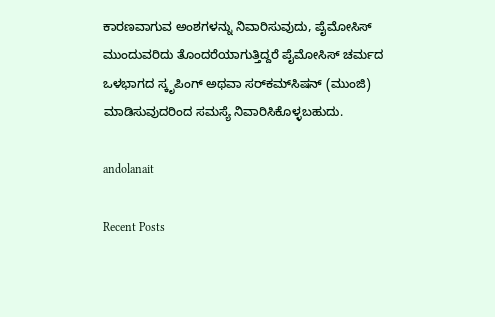ಕಾರಣವಾಗುವ ಅಂಶಗಳನ್ನು ನಿವಾರಿಸುವುದು, ಪೈಮೋಸಿಸ್ ಮುಂದುವರಿದು ತೊಂದರೆಯಾಗುತ್ತಿದ್ದರೆ ಪೈಮೋಸಿಸ್ ಚರ್ಮದ ಒಳಭಾಗದ ಸ್ಕೃಪಿಂಗ್ ಅಥವಾ ಸರ್‌ಕಮ್‌ಸಿಷನ್ (ಮುಂಜಿ) ಮಾಡಿಸುವುದರಿಂದ ಸಮಸ್ಯೆ ನಿವಾರಿಸಿಕೊಳ್ಳಬಹುದು.

andolanait

Recent Posts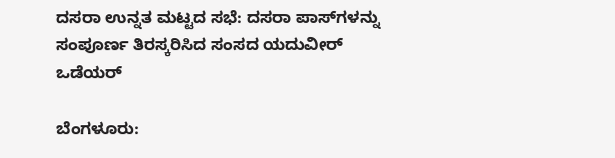ದಸರಾ ಉನ್ನತ ಮಟ್ಟದ ಸಭೆ: ದಸರಾ ಪಾಸ್‌ಗಳನ್ನು ಸಂಪೂರ್ಣ ತಿರಸ್ಕರಿಸಿದ ಸಂಸದ ಯದುವೀರ್‌ ಒಡೆಯರ್‌

ಬೆಂಗಳೂರು: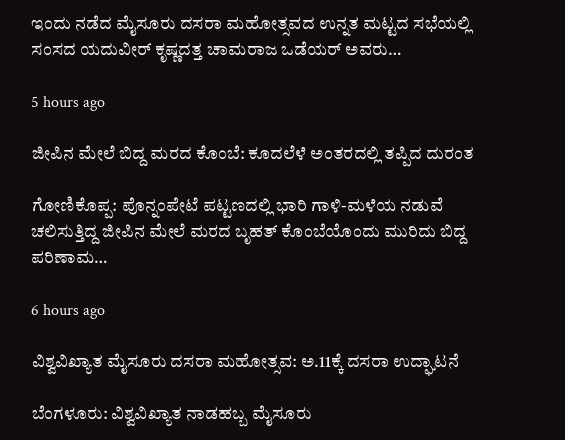ಇಂದು ನಡೆದ ಮೈಸೂರು ದಸರಾ ಮಹೋತ್ಸವದ ಉನ್ನತ ಮಟ್ಟದ ಸಭೆಯಲ್ಲಿ ಸಂಸದ ಯದುವೀರ್‌ ಕೃಷ್ಣದತ್ತ ಚಾಮರಾಜ ಒಡೆಯರ್‌ ಅವರು…

5 hours ago

ಜೀಪಿನ ಮೇಲೆ ಬಿದ್ದ ಮರದ ಕೊಂಬೆ: ಕೂದಲೆಳೆ ಅಂತರದಲ್ಲಿ ತಪ್ಪಿದ ದುರಂತ

ಗೋಣಿಕೊಪ್ಪ: ಪೊನ್ನಂಪೇಟೆ ಪಟ್ಟಣದಲ್ಲಿ ಭಾರಿ ಗಾಳಿ-ಮಳೆಯ ನಡುವೆ ಚಲಿಸುತ್ತಿದ್ದ ಜೀಪಿನ ಮೇಲೆ ಮರದ ಬೃಹತ್ ಕೊಂಬೆಯೊಂದು ಮುರಿದು ಬಿದ್ದ ಪರಿಣಾಮ…

6 hours ago

ವಿಶ್ವವಿಖ್ಯಾತ ಮೈಸೂರು ದಸರಾ ಮಹೋತ್ಸವ: ಅ.11ಕ್ಕೆ ದಸರಾ ಉದ್ಘಾಟನೆ

ಬೆಂಗಳೂರು: ವಿಶ್ವವಿಖ್ಯಾತ ನಾಡಹಬ್ಬ ಮೈಸೂರು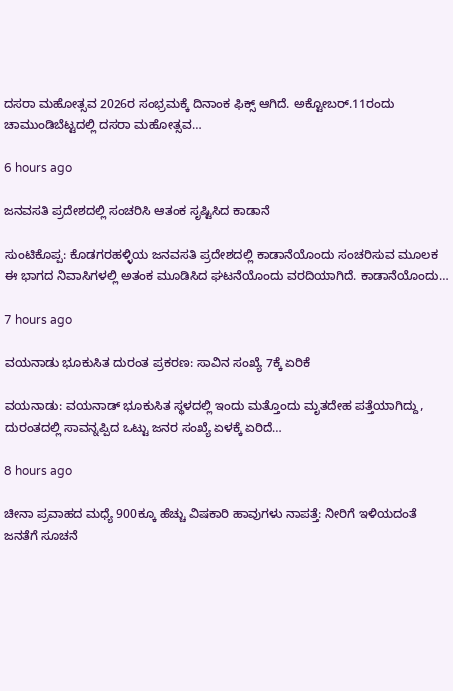ದಸರಾ ಮಹೋತ್ಸವ 2026ರ ಸಂಭ್ರಮಕ್ಕೆ ದಿನಾಂಕ ಫಿಕ್ಸ್‌ ಆಗಿದೆ. ಅಕ್ಟೋಬರ್.11ರಂದು ಚಾಮುಂಡಿಬೆಟ್ಟದಲ್ಲಿ ದಸರಾ ಮಹೋತ್ಸವ…

6 hours ago

ಜನವಸತಿ ಪ್ರದೇಶದಲ್ಲಿ ಸಂಚರಿಸಿ ಆತಂಕ ಸೃಷ್ಟಿಸಿದ ಕಾಡಾನೆ

ಸುಂಟಿಕೊಪ್ಪ: ಕೊಡಗರಹಳ್ಳಿಯ ಜನವಸತಿ ಪ್ರದೇಶದಲ್ಲಿ ಕಾಡಾನೆಯೊಂದು ಸಂಚರಿಸುವ ಮೂಲಕ ಈ ಭಾಗದ ನಿವಾಸಿಗಳಲ್ಲಿ ಅತಂಕ ಮೂಡಿಸಿದ ಘಟನೆಯೊಂದು ವರದಿಯಾಗಿದೆ. ಕಾಡಾನೆಯೊಂದು…

7 hours ago

ವಯನಾಡು ಭೂಕುಸಿತ ದುರಂತ ಪ್ರಕರಣ: ಸಾವಿನ ಸಂಖ್ಯೆ 7ಕ್ಕೆ ಏರಿಕೆ

ವಯನಾಡು: ವಯನಾಡ್ ಭೂಕುಸಿತ ಸ್ಥಳದಲ್ಲಿ ಇಂದು ಮತ್ತೊಂದು ಮೃತದೇಹ ಪತ್ತೆಯಾಗಿದ್ದು, ದುರಂತದಲ್ಲಿ ಸಾವನ್ನಪ್ಪಿದ ಒಟ್ಟು ಜನರ ಸಂಖ್ಯೆ ಏಳಕ್ಕೆ ಏರಿದೆ…

8 hours ago

ಚೀನಾ ಪ್ರವಾಹದ ಮಧ್ಯೆ 900ಕ್ಕೂ ಹೆಚ್ಚು ವಿಷಕಾರಿ ಹಾವುಗಳು ನಾಪತ್ತೆ: ನೀರಿಗೆ ಇಳಿಯದಂತೆ ಜನತೆಗೆ ಸೂಚನೆ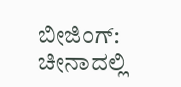ಬೀಜಿಂಗ್: ಚೀನಾದಲ್ಲಿ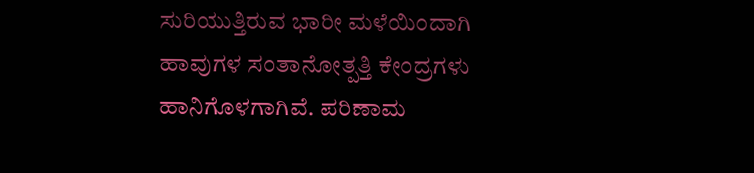ಸುರಿಯುತ್ತಿರುವ ಭಾರೀ ಮಳೆಯಿಂದಾಗಿ ಹಾವುಗಳ ಸಂತಾನೋತ್ಪತ್ತಿ ಕೇಂದ್ರಗಳು ಹಾನಿಗೊಳಗಾಗಿವೆ. ಪರಿಣಾಮ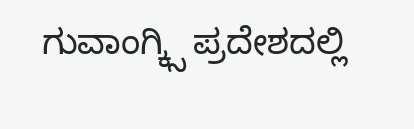ಗುವಾಂಗ್ಕ್ಸಿ ಪ್ರದೇಶದಲ್ಲಿ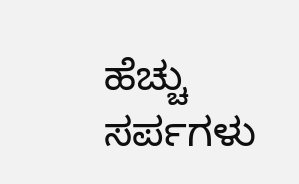ಹೆಚ್ಚು ಸರ್ಪಗಳು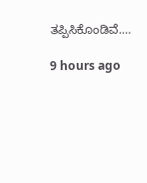ತಪ್ಪಿಸಿಕೊಂಡಿವೆ.…

9 hours ago